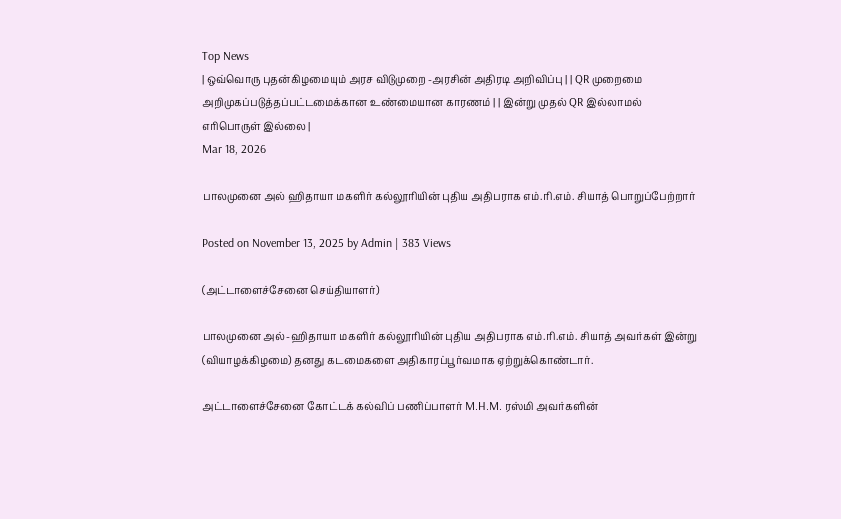Top News
| ஒவ்வொரு புதன்கிழமையும் அரச விடுமுறை -அரசின் அதிரடி அறிவிப்பு | | QR முறைமை அறிமுகப்படுத்தப்பட்டமைக்கான உண்மையான காரணம் | | இன்று முதல் QR இல்லாமல் எரிபொருள் இல்லை |
Mar 18, 2026

பாலமுனை அல் ஹிதாயா மகளிர் கல்லூரியின் புதிய அதிபராக எம்.ரி.எம். சியாத் பொறுப்பேற்றார்

Posted on November 13, 2025 by Admin | 383 Views

(அட்டாளைச்சேனை செய்தியாளர்)

பாலமுனை அல்-ஹிதாயா மகளிர் கல்லூரியின் புதிய அதிபராக எம்.ரி.எம். சியாத் அவர்கள் இன்று (வியாழக்கிழமை) தனது கடமைகளை அதிகாரப்பூர்வமாக ஏற்றுக்கொண்டார்.

அட்டாளைச்சேனை கோட்டக் கல்விப் பணிப்பாளர் M.H.M. ரஸ்மி அவர்களின்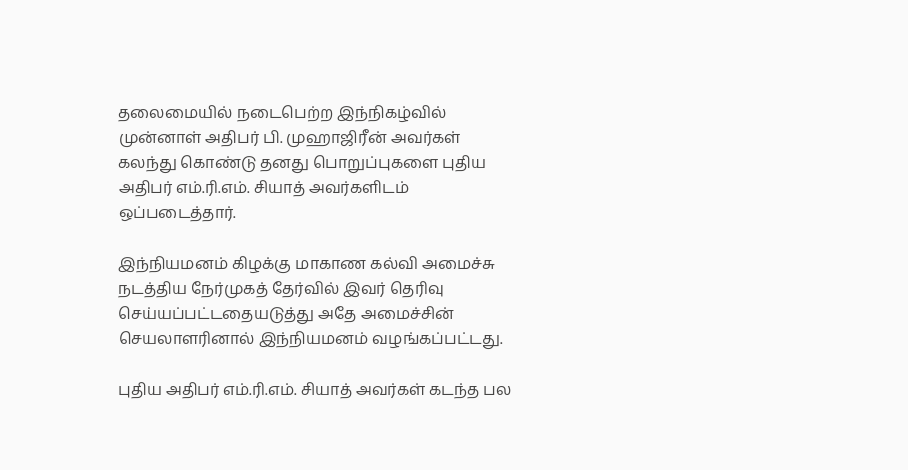தலைமையில் நடைபெற்ற இந்நிகழ்வில் முன்னாள் அதிபர் பி. முஹாஜிரீன் அவர்கள் கலந்து கொண்டு தனது பொறுப்புகளை புதிய அதிபர் எம்.ரி.எம். சியாத் அவர்களிடம் ஒப்படைத்தார்.

இந்நியமனம் கிழக்கு மாகாண கல்வி அமைச்சு நடத்திய நேர்முகத் தேர்வில் இவர் தெரிவு செய்யப்பட்டதையடுத்து அதே அமைச்சின் செயலாளரினால் இந்நியமனம் வழங்கப்பட்டது.

புதிய அதிபர் எம்.ரி.எம். சியாத் அவர்கள் கடந்த பல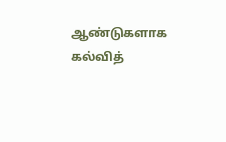ஆண்டுகளாக கல்வித்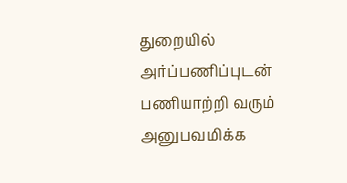துறையில் அர்ப்பணிப்புடன் பணியாற்றி வரும் அனுபவமிக்க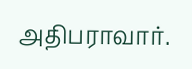அதிபராவார்.